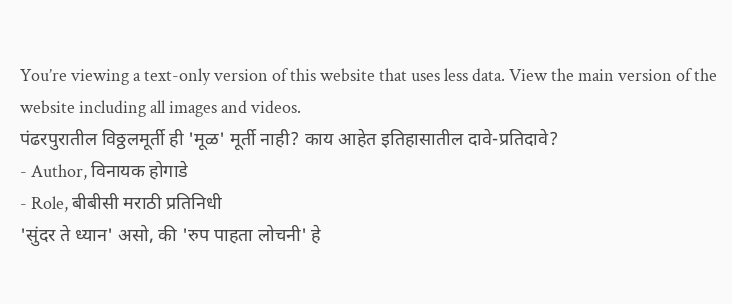You’re viewing a text-only version of this website that uses less data. View the main version of the website including all images and videos.
पंढरपुरातील विठ्ठलमूर्ती ही 'मूळ' मूर्ती नाही? काय आहेत इतिहासातील दावे-प्रतिदावे?
- Author, विनायक होगाडे
- Role, बीबीसी मराठी प्रतिनिधी
'सुंदर ते ध्यान' असो, की 'रुप पाहता लोचनी' हे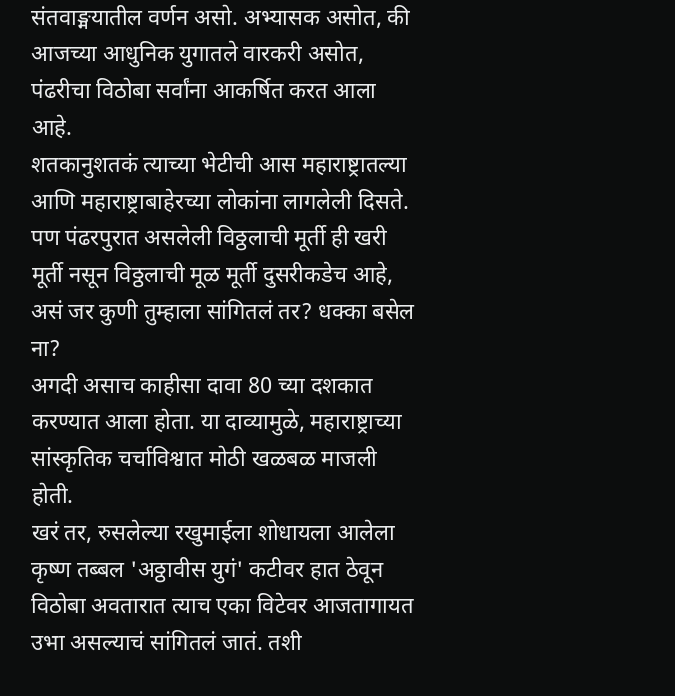संतवाङ्मयातील वर्णन असो. अभ्यासक असोत, की आजच्या आधुनिक युगातले वारकरी असोत, पंढरीचा विठोबा सर्वांना आकर्षित करत आला आहे.
शतकानुशतकं त्याच्या भेटीची आस महाराष्ट्रातल्या आणि महाराष्ट्राबाहेरच्या लोकांना लागलेली दिसते.
पण पंढरपुरात असलेली विठ्ठलाची मूर्ती ही खरी मूर्ती नसून विठ्ठलाची मूळ मूर्ती दुसरीकडेच आहे, असं जर कुणी तुम्हाला सांगितलं तर? धक्का बसेल ना?
अगदी असाच काहीसा दावा 80 च्या दशकात करण्यात आला होता. या दाव्यामुळे, महाराष्ट्राच्या सांस्कृतिक चर्चाविश्वात मोठी खळबळ माजली होती.
खरं तर, रुसलेल्या रखुमाईला शोधायला आलेला कृष्ण तब्बल 'अठ्ठावीस युगं' कटीवर हात ठेवून विठोबा अवतारात त्याच एका विटेवर आजतागायत उभा असल्याचं सांगितलं जातं. तशी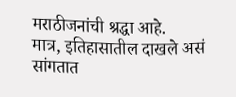मराठीजनांची श्रद्धा आहे.
मात्र, इतिहासातील दाखले असं सांगतात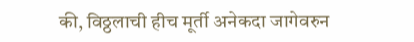की, विठ्ठलाची हीच मूर्ती अनेकदा जागेवरुन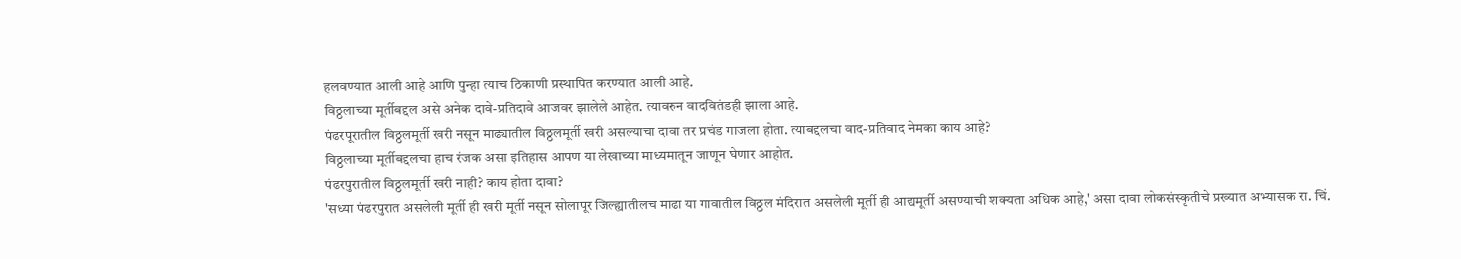हलवण्यात आली आहे आणि पुन्हा त्याच ठिकाणी प्रस्थापित करण्यात आली आहे.
विठ्ठलाच्या मूर्तीबद्दल असे अनेक दावे-प्रतिदावे आजवर झालेले आहेत. त्यावरुन वादवितंडही झाला आहे.
पंढरपूरातील विठ्ठलमूर्ती खरी नसून माढ्यातील विठ्ठलमूर्ती खरी असल्याचा दावा तर प्रचंड गाजला होता. त्याबद्दलचा वाद-प्रतिवाद नेमका काय आहे?
विठ्ठलाच्या मूर्तीबद्दलचा हाच रंजक असा इतिहास आपण या लेखाच्या माध्यमातून जाणून घेणार आहोत.
पंढरपुरातील विठ्ठलमूर्ती खरी नाही? काय होता दावा?
'सध्या पंढरपुरात असलेली मूर्ती ही खरी मूर्ती नसून सोलापूर जिल्ह्यातीलच माढा या गावातील विठ्ठल मंदिरात असलेली मूर्ती ही आद्यमूर्ती असण्याची शक्यता अधिक आहे,' असा दावा लोकसंस्कृतीचे प्रख्यात अभ्यासक रा. चिं.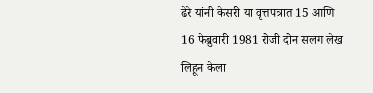ढेरे यांनी केसरी या वृत्तपत्रात 15 आणि 16 फेब्रुवारी 1981 रोजी दोन सलग लेख लिहून केला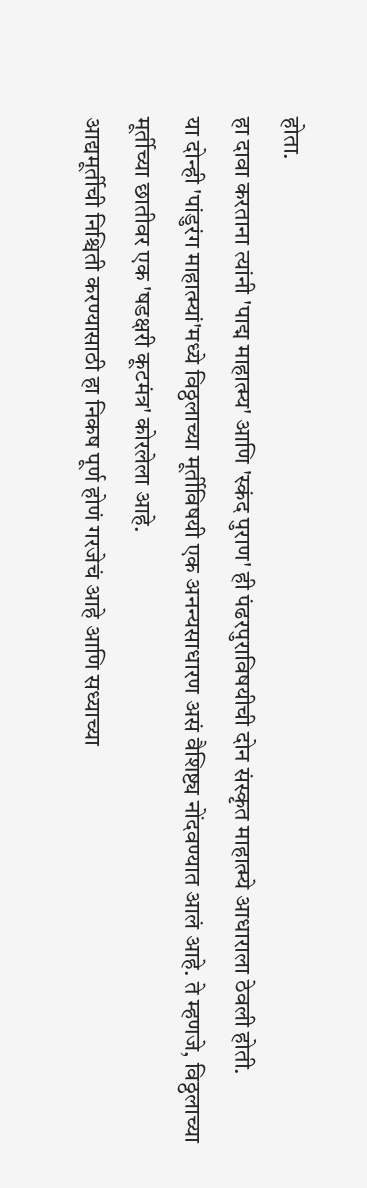होता.
हा दावा करताना त्यांनी 'पाद्म माहात्म्य' आणि 'स्कंद पुराण' ही पंढरपुराविषयीची दोन संस्कृत माहात्म्ये आधाराला ठेवली होती.
या दोन्ही 'पांडुरंग माहात्म्यां'मध्ये विठ्ठलाच्या मूर्तीविषयी एक अनन्यसाधारण असं वैशिष्ट्य नोंदवण्यात आलं आहे. ते म्हणजे, विठ्ठलाच्या मूर्तीच्या छातीवर एक 'षडक्षरी कूटमंत्र' कोरलेला आहे.
आद्यमूर्तीची निश्चिती करण्यासाठी हा निकष पूर्ण होणं गरजेचं आहे आणि सध्याच्या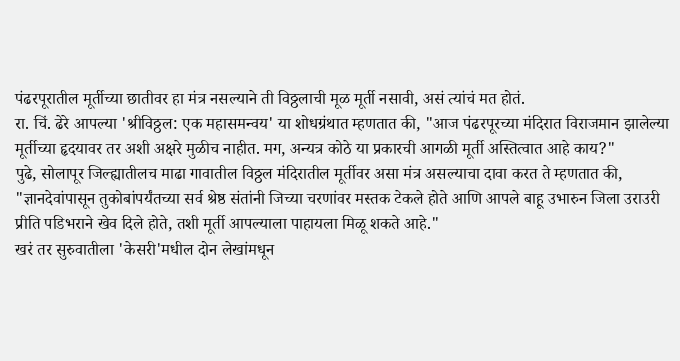पंढरपूरातील मूर्तीच्या छातीवर हा मंत्र नसल्याने ती विठ्ठलाची मूळ मूर्ती नसावी, असं त्यांचं मत होतं.
रा. चिं. ढेरे आपल्या 'श्रीविठ्ठल: एक महासमन्वय' या शोधग्रंथात म्हणतात की, "आज पंढरपूरच्या मंदिरात विराजमान झालेल्या मूर्तीच्या हृदयावर तर अशी अक्षरे मुळीच नाहीत. मग, अन्यत्र कोठे या प्रकारची आगळी मूर्ती अस्तित्वात आहे काय?"
पुढे, सोलापूर जिल्ह्यातीलच माढा गावातील विठ्ठल मंदिरातील मूर्तीवर असा मंत्र असल्याचा दावा करत ते म्हणतात की, "ज्ञानदेवांपासून तुकोबांपर्यंतच्या सर्व श्रेष्ठ संतांनी जिच्या चरणांवर मस्तक टेकले होते आणि आपले बाहू उभारुन जिला उराउरी प्रीति पडिभराने खेव दिले होते, तशी मूर्ती आपल्याला पाहायला मिळू शकते आहे."
खरं तर सुरुवातीला 'केसरी'मधील दोन लेखांमधून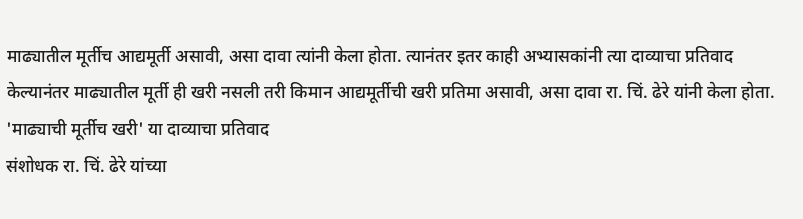माढ्यातील मूर्तीच आद्यमूर्ती असावी, असा दावा त्यांनी केला होता. त्यानंतर इतर काही अभ्यासकांनी त्या दाव्याचा प्रतिवाद केल्यानंतर माढ्यातील मूर्ती ही खरी नसली तरी किमान आद्यमूर्तीची खरी प्रतिमा असावी, असा दावा रा. चिं. ढेरे यांनी केला होता.
'माढ्याची मूर्तीच खरी' या दाव्याचा प्रतिवाद
संशोधक रा. चिं. ढेरे यांच्या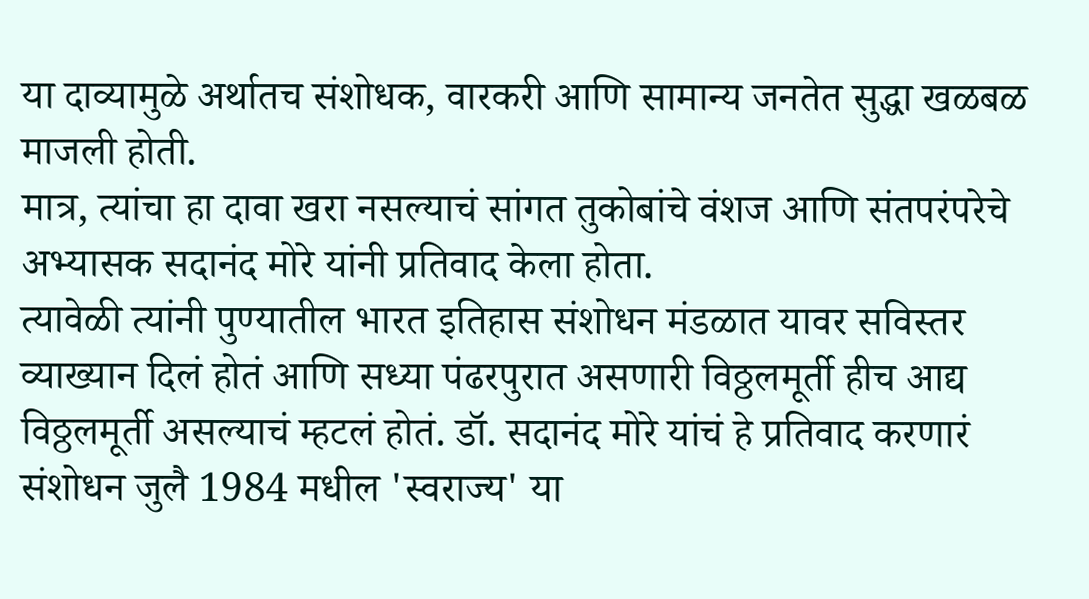या दाव्यामुळे अर्थातच संशोधक, वारकरी आणि सामान्य जनतेत सुद्धा खळबळ माजली होती.
मात्र, त्यांचा हा दावा खरा नसल्याचं सांगत तुकोबांचे वंशज आणि संतपरंपरेचे अभ्यासक सदानंद मोरे यांनी प्रतिवाद केला होता.
त्यावेळी त्यांनी पुण्यातील भारत इतिहास संशोधन मंडळात यावर सविस्तर व्याख्यान दिलं होतं आणि सध्या पंढरपुरात असणारी विठ्ठलमूर्ती हीच आद्य विठ्ठलमूर्ती असल्याचं म्हटलं होतं. डॉ. सदानंद मोरे यांचं हे प्रतिवाद करणारं संशोधन जुलै 1984 मधील 'स्वराज्य' या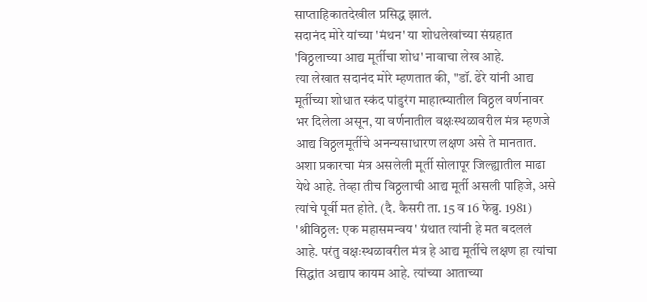साप्ताहिकातदेखील प्रसिद्ध झालं.
सदानंद मोरे यांच्या 'मंथन' या शोधलेखांच्या संग्रहात 'विठ्ठलाच्या आद्य मूर्तीचा शोध' नावाचा लेख आहे.
त्या लेखात सदानंद मोरे म्हणतात की, "डॉ. ढेरे यांनी आद्य मूर्तीच्या शोधात स्कंद पांडुरंग माहात्म्यातील विठ्ठल वर्णनावर भर दिलेला असून, या वर्णनातील वक्षःस्थळावरील मंत्र म्हणजे आद्य विठ्ठलमूर्तीचे अनन्यसाधारण लक्षण असे ते मानतात.
अशा प्रकारचा मंत्र असलेली मूर्ती सोलापूर जिल्ह्यातील माढा येथे आहे. तेव्हा तीच विठ्ठलाची आद्य मूर्ती असली पाहिजे, असे त्यांचे पूर्वी मत होते. (दै. कैसरी ता. 15 व 16 फेब्रु. 1981) 'श्रीविठ्ठल: एक महासमन्वय' ग्रंथात त्यांनी हे मत बदललं आहे. परंतु वक्षःस्थळावरील मंत्र हे आद्य मूर्तीचे लक्षण हा त्यांचा सिद्धांत अद्याप कायम आहे. त्यांच्या आताच्या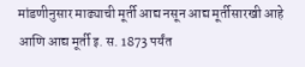मांडणीनुसार माढ्याची मूर्ती आद्य नसून आद्य मूर्तीसारखी आहे आणि आद्य मूर्ती इ. स. 1873 पर्यंत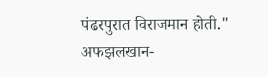पंढरपुरात विराजमान होती."
अफझलखान-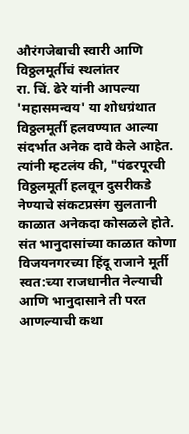औरंगजेबाची स्वारी आणि विठ्ठलमूर्तीचं स्थलांतर
रा. चिं. ढेरे यांनी आपल्या 'महासमन्वय' या शोधग्रंथात विठ्ठलमूर्ती हलवण्यात आल्या संदर्भात अनेक दावे केले आहेत.
त्यांनी म्हटलंय की, "पंढरपूरची विठ्ठलमूर्ती हलवून दुसरीकडे नेण्याचे संकटप्रसंग सुलतानी काळात अनेकदा कोसळले होते. संत भानुदासांच्या काळात कोणा विजयनगरच्या हिंदू राजाने मूर्ती स्वत:च्या राजधानीत नेल्याची आणि भानुदासाने ती परत आणल्याची कथा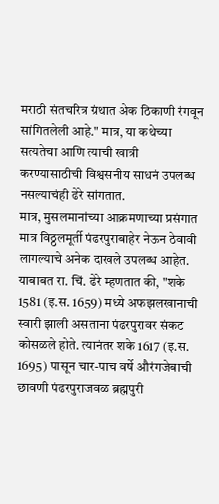मराठी संतचरित्र ग्रंथात अेक ठिकाणी रंगवून सांगितलेली आहे." मात्र, या कथेच्या सत्यतेचा आणि त्याची खात्री करण्यासाठीची विश्वसनीय साधनं उपलब्ध नसल्याचंही ढेरे सांगतात.
मात्र, मुसलमानांच्या आक्रमणाच्या प्रसंगात मात्र विठ्ठलमूर्ती पंढरपुराबाहेर नेऊन ठेवावी लागल्याचे अनेक दाखले उपलब्ध आहेत.
याबाबत रा. चिं. ढेरे म्हणतात की, "शके 1581 (इ.स. 1659) मध्ये अफझलखानाची स्वारी झाली असताना पंढरपुरावर संकट कोसळले होते. त्यानंतर शके 1617 (इ.स. 1695) पासून चार-पाच वर्षे औरंगजेबाची छावणी पंढरपुराजवळ ब्रह्मपुरी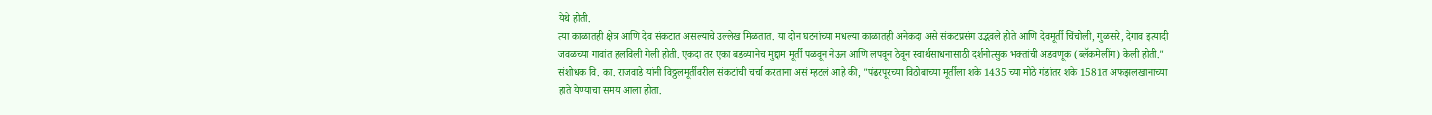येथे होती.
त्या काळातही क्षेत्र आणि देव संकटात असल्याचे उल्लेख मिळतात. या दोन घटनांच्या मधल्या काळातही अनेकदा असे संकटप्रसंग उद्भवले होते आणि देवमूर्ती चिंचोली, गुळसरे, देगाव इत्यादी जवळच्या गावांत हलविली गेली होती. एकदा तर एका बडव्यानेच मुद्दाम मूर्ती पळवून नेऊन आणि लपवून ठेवून स्वार्थसाधनासाठी दर्शनोत्सुक भक्तांची अडवणूक (ब्लॅकमेलींग) केली होती."
संशोधक वि. का. राजवाडे यांनी विठ्ठलमूर्तीवरील संकटांची चर्चा करताना असं म्हटलं आहे की, "पंढरपूरच्या विठोबाच्या मूर्तीला शके 1435 च्या मोठे गंडांतर शके 1581त अफझलखानाच्या हाते येण्याचा समय आला होता.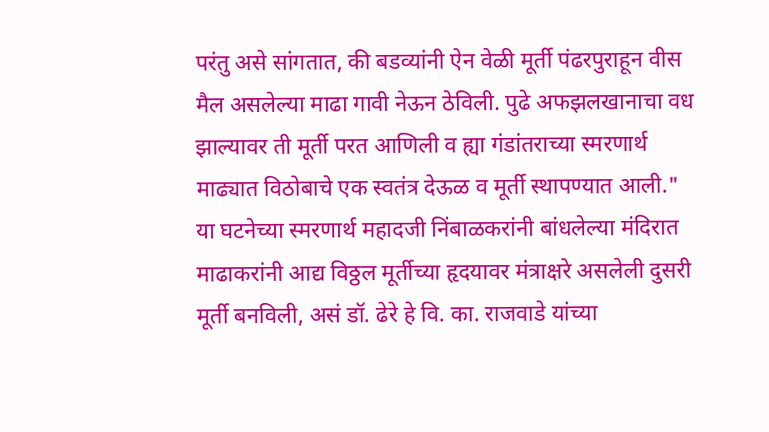परंतु असे सांगतात, की बडव्यांनी ऐन वेळी मूर्ती पंढरपुराहून वीस मैल असलेल्या माढा गावी नेऊन ठेविली. पुढे अफझलखानाचा वध झाल्यावर ती मूर्ती परत आणिली व ह्या गंडांतराच्या स्मरणार्थ माढ्यात विठोबाचे एक स्वतंत्र देऊळ व मूर्ती स्थापण्यात आली."
या घटनेच्या स्मरणार्थ महादजी निंबाळकरांनी बांधलेल्या मंदिरात माढाकरांनी आद्य विठ्ठल मूर्तीच्या हृदयावर मंत्राक्षरे असलेली दुसरी मूर्ती बनविली, असं डॉ. ढेरे हे वि. का. राजवाडे यांच्या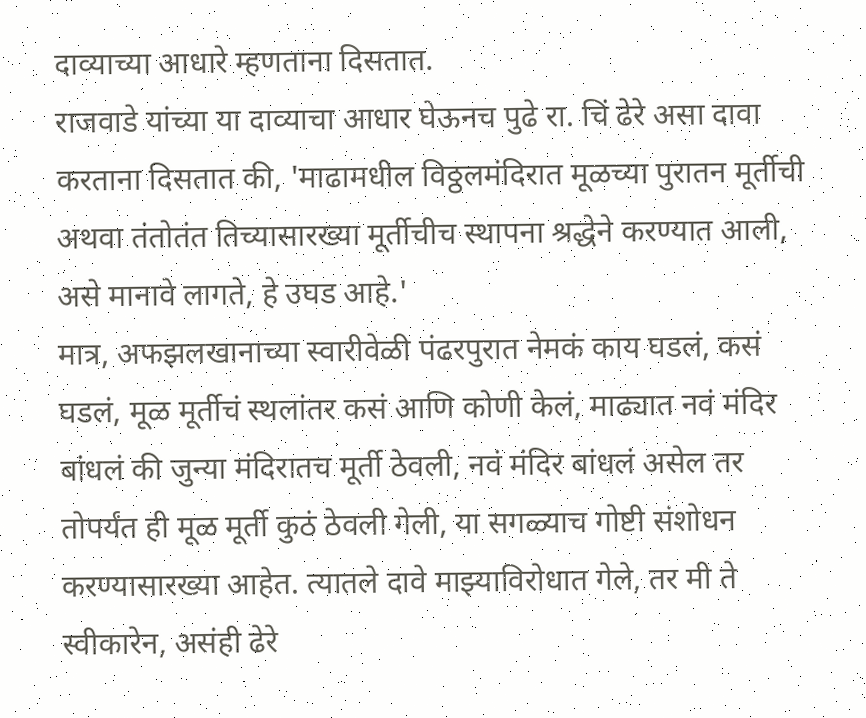दाव्याच्या आधारे म्हणताना दिसतात.
राजवाडे यांच्या या दाव्याचा आधार घेऊनच पुढे रा. चिं ढेरे असा दावा करताना दिसतात की, 'माढामधील विठ्ठलमंदिरात मूळच्या पुरातन मूर्तीची अथवा तंतोतंत तिच्यासारख्या मूर्तीचीच स्थापना श्रद्धेने करण्यात आली, असे मानावे लागते, हे उघड आहे.'
मात्र, अफझलखानाच्या स्वारीवेळी पंढरपुरात नेमकं काय घडलं, कसं घडलं, मूळ मूर्तीचं स्थलांतर कसं आणि कोणी केलं, माढ्यात नवं मंदिर बांधलं की जुन्या मंदिरातच मूर्ती ठेवली, नवं मंदिर बांधलं असेल तर तोपर्यंत ही मूळ मूर्ती कुठं ठेवली गेली, या सगळ्याच गोष्टी संशोधन करण्यासारख्या आहेत. त्यातले दावे माझ्याविरोधात गेले, तर मी ते स्वीकारेन, असंही ढेरे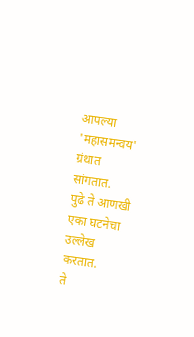आपल्या 'महासमन्वय' ग्रंथात सांगतात.
पुढे ते आणखी एका घटनेचा उल्लेख करतात.
ते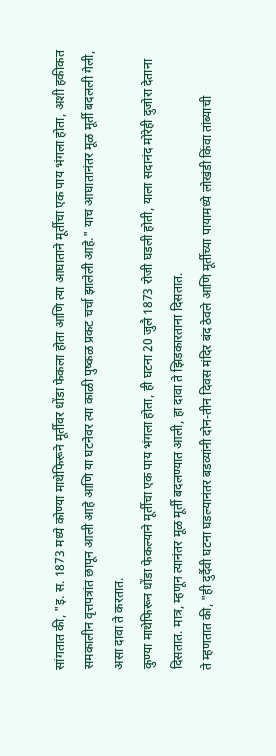सांगतात की, "इ. स. 1873 मध्ये कोण्या माथेफिरूने मूर्तीवर धोंडा फेकला होता आणि त्या आघाताने मूर्तीचा एक पाय भंगला होता, अशी हकीकत समकालीन वृत्तपत्रांत छापून आली आहे आणि या घटनेवर त्या काळी पुष्कळ प्रकट चर्चा झालेली आहे." याच आघातानंतर मूळ मूर्ती बदलली गेली, असा दावा ते करतात.
कुण्या माथेफिरून धोंडा फेकल्याने मूर्तीचा एक पाय भंगला होता, ही घटना 20 जुलै 1873 रोजी घडली होती, याला सदानंद मोरेही दुजोरा देताना दिसतात. मात्र, म्हणून त्यानंतर मूळ मूर्ती बदलण्यात आली, हा दावा ते झिडकारताना दिसतात.
ते म्हणतात की, "ही दुर्दैवी घटना घडल्यानंतर बडव्यांनी दोन-तीन दिवस मंदिर बंद ठेवले आणि मूर्तीच्या पायामध्ये लोखंडी किंवा तांब्याची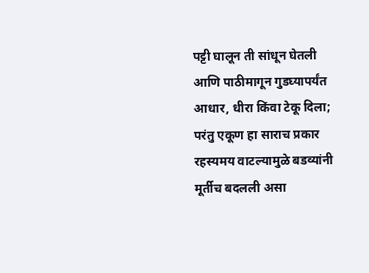पट्टी घालून ती सांधून घेतली आणि पाठीमागून गुडघ्यापर्यंत आधार, धीरा किंवा टेकू दिला; परंतु एकूण हा साराच प्रकार रहस्यमय वाटल्यामुळे बडव्यांनी मूर्तीच बदलली असा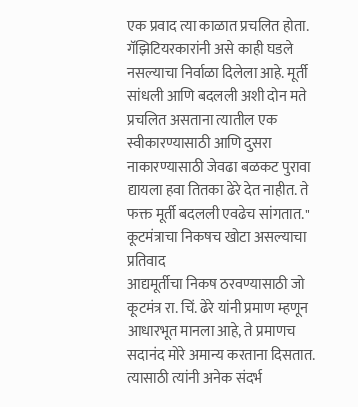एक प्रवाद त्या काळात प्रचलित होता. गॅझिटियरकारांनी असे काही घडले नसल्याचा निर्वाळा दिलेला आहे. मूर्ती सांधली आणि बदलली अशी दोन मते प्रचलित असताना त्यातील एक स्वीकारण्यासाठी आणि दुसरा नाकारण्यासाठी जेवढा बळकट पुरावा द्यायला हवा तितका ढेरे देत नाहीत. ते फक्त मूर्ती बदलली एवढेच सांगतात."
कूटमंत्राचा निकषच खोटा असल्याचा प्रतिवाद
आद्यमूर्तीचा निकष ठरवण्यासाठी जो कूटमंत्र रा. चिं. ढेरे यांनी प्रमाण म्हणून आधारभूत मानला आहे, ते प्रमाणच सदानंद मोरे अमान्य करताना दिसतात. त्यासाठी त्यांनी अनेक संदर्भ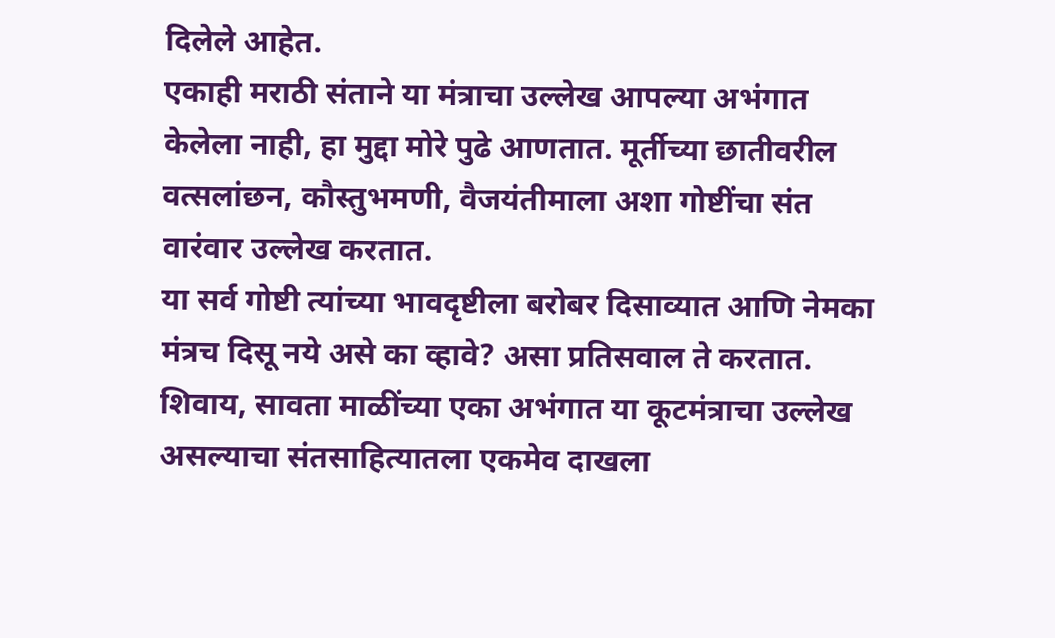दिलेले आहेत.
एकाही मराठी संताने या मंत्राचा उल्लेख आपल्या अभंगात केलेला नाही, हा मुद्दा मोरे पुढे आणतात. मूर्तीच्या छातीवरील वत्सलांछन, कौस्तुभमणी, वैजयंतीमाला अशा गोष्टींचा संत वारंवार उल्लेख करतात.
या सर्व गोष्टी त्यांच्या भावदृष्टीला बरोबर दिसाव्यात आणि नेमका मंत्रच दिसू नये असे का व्हावे? असा प्रतिसवाल ते करतात.
शिवाय, सावता माळींच्या एका अभंगात या कूटमंत्राचा उल्लेख असल्याचा संतसाहित्यातला एकमेव दाखला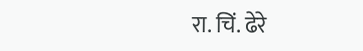रा. चिं. ढेरे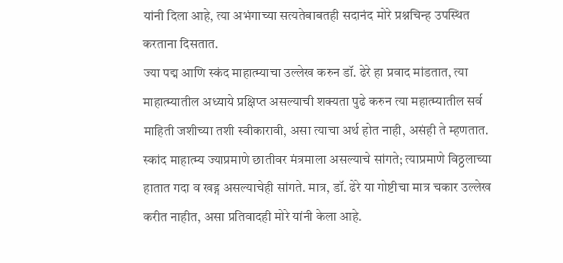यांनी दिला आहे, त्या अभंगाच्या सत्यतेबाबतही सदानंद मोरे प्रश्नचिन्ह उपस्थित करताना दिसतात.
ज्या पद्म आणि स्कंद माहात्म्याचा उल्लेख करुन डॉ. ढेरे हा प्रवाद मांडतात, त्या माहात्म्यातील अध्याये प्रक्षिप्त असल्याची शक्यता पुढे करुन त्या महात्म्यातील सर्व माहिती जशीच्या तशी स्वीकारावी, असा त्याचा अर्थ होत नाही, असंही ते म्हणतात.
स्कांद माहात्म्य ज्याप्रमाणे छातीवर मंत्रमाला असल्याचे सांगते; त्याप्रमाणे विठ्ठलाच्या हातात गदा व खड्ग असल्याचेही सांगते. मात्र, डॉ. ढेरे या गोष्टीचा मात्र चकार उल्लेख करीत नाहीत, असा प्रतिवादही मोरे यांनी केला आहे.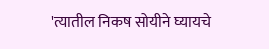'त्यातील निकष सोयीने घ्यायचे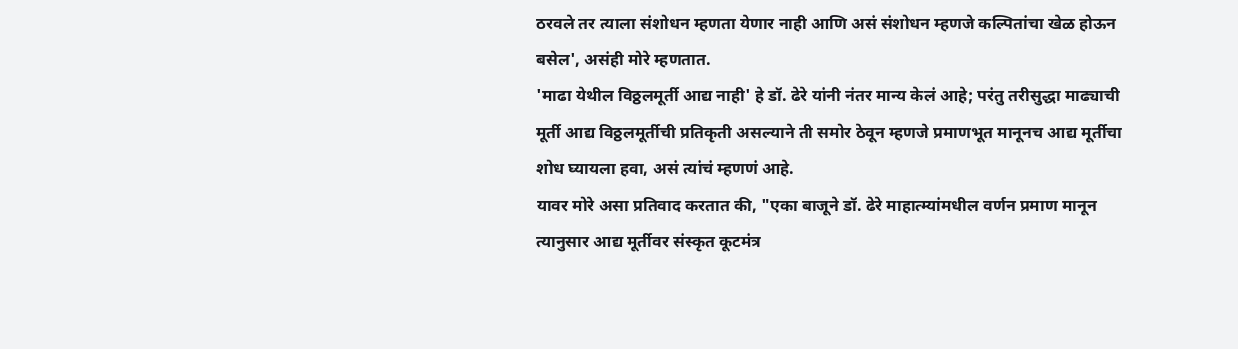ठरवले तर त्याला संशोधन म्हणता येणार नाही आणि असं संशोधन म्हणजे कल्पितांचा खेळ होऊन बसेल', असंही मोरे म्हणतात.
'माढा येथील विठ्ठलमूर्ती आद्य नाही' हे डॉ. ढेरे यांनी नंतर मान्य केलं आहे; परंतु तरीसुद्धा माढ्याची मूर्ती आद्य विठ्ठलमूर्तीची प्रतिकृती असल्याने ती समोर ठेवून म्हणजे प्रमाणभूत मानूनच आद्य मूर्तीचा शोध घ्यायला हवा, असं त्यांचं म्हणणं आहे.
यावर मोरे असा प्रतिवाद करतात की, "एका बाजूने डॉ. ढेरे माहात्म्यांमधील वर्णन प्रमाण मानून त्यानुसार आद्य मूर्तीवर संस्कृत कूटमंत्र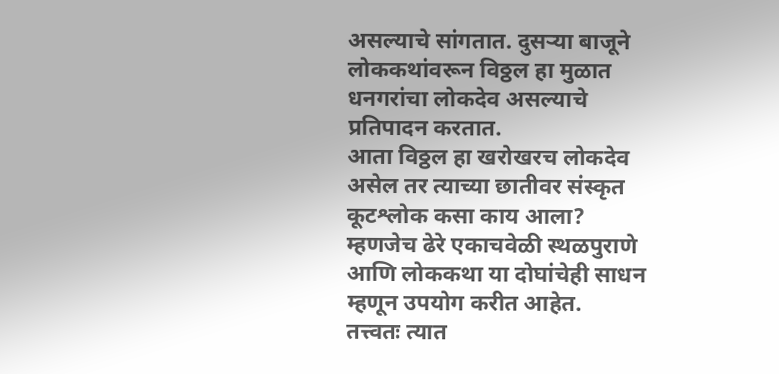असल्याचे सांगतात. दुसऱ्या बाजूने लोककथांवरून विठ्ठल हा मुळात धनगरांचा लोकदेव असल्याचे प्रतिपादन करतात.
आता विठ्ठल हा खरोखरच लोकदेव असेल तर त्याच्या छातीवर संस्कृत कूटश्लोक कसा काय आला? म्हणजेच ढेरे एकाचवेळी स्थळपुराणे आणि लोककथा या दोघांचेही साधन म्हणून उपयोग करीत आहेत.
तत्त्वतः त्यात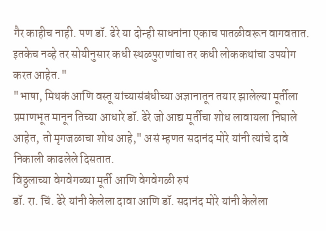गैर काहीच नाही. पण डॉ. ढेरे या दोन्ही साधनांना एकाच पातळीवरून वागवतात. इतकेच नव्हे तर सोयीनुसार कधी स्थळपुराणांचा तर कधी लोककथांचा उपयोग करत आहेत."
"भाषा, मिथकं आणि वस्तू यांच्यासंबंधीच्या अज्ञानातून तयार झालेल्या मूर्तीला प्रमाणभूत मानून तिच्या आधारे डॉ. ढेरे जो आद्य मूर्तीचा शोध लावायला निघाले आहेत, तो मृगजळाचा शोध आहे," असं म्हणत सदानंद मोरे यांनी त्यांचे दावे निकाली काढलेले दिसतात.
विठ्ठलाच्या वेगवेगळ्या मूर्ती आणि वेगवेगळी रुपं
डॉ. रा. चिं. ढेरे यांनी केलेला दावा आणि डॉ. सदानंद मोरे यांनी केलेला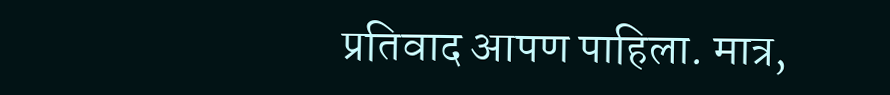प्रतिवाद आपण पाहिला. मात्र,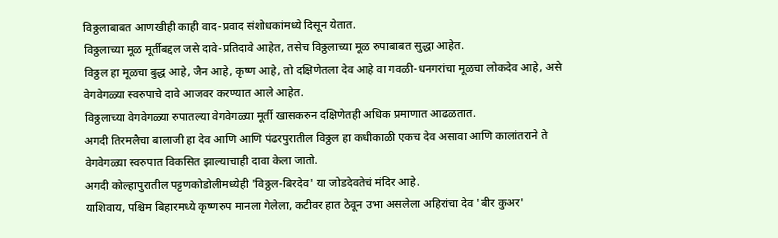विठ्ठलाबाबत आणखीही काही वाद-प्रवाद संशोधकांमध्ये दिसून येतात.
विठ्ठलाच्या मूळ मूर्तीबद्दल जसे दावे-प्रतिदावे आहेत, तसेच विठ्ठलाच्या मूळ रुपाबाबत सुद्धा आहेत.
विठ्ठल हा मूळचा बुद्ध आहे, जैन आहे, कृष्ण आहे, तो दक्षिणेतला देव आहे वा गवळी-धनगरांचा मूळचा लोकदेव आहे, असे वेगवेगळ्या स्वरुपाचे दावे आजवर करण्यात आले आहेत.
विठ्ठलाच्या वेगवेगळ्या रुपातल्या वेगवेगळ्या मूर्ती खासकरुन दक्षिणेतही अधिक प्रमाणात आढळतात.
अगदी तिरमलैचा बालाजी हा देव आणि आणि पंढरपुरातील विठ्ठल हा कधीकाळी एकच देव असावा आणि कालांतराने ते वेगवेगळ्या स्वरुपात विकसित झाल्याचाही दावा केला जातो.
अगदी कोल्हापुरातील पट्टणकोडोलीमध्येही 'विठ्ठल-बिरदेव' या जोडदेवतेचं मंदिर आहे.
याशिवाय, पश्चिम बिहारमध्ये कृष्णरुप मानला गेलेला, कटीवर हात ठेवून उभा असलेला अहिरांचा देव 'बीर कुअर'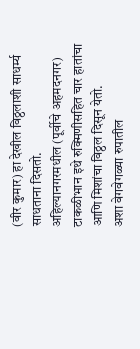(वीर कुमार) हा देखील विठ्ठलाशी साधर्म्य साधताना दिसतो.
अहिल्यानगरमधील (पूर्वीचे अहमदनगर) टाकळीभान इथे रुक्मिणीसहित चार हातांचा आणि मिशांचा विठ्ठल दिसून येतो.
अशा वेगवेगळ्या रुपातील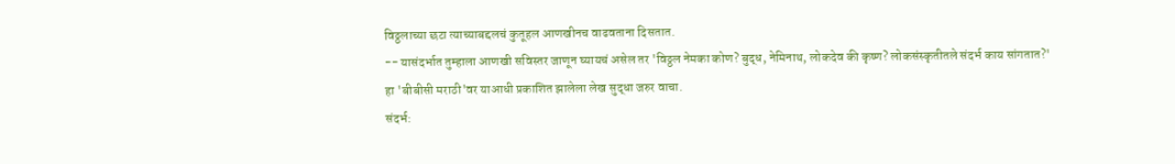विठ्ठलाच्या छटा त्याच्याबद्दलचं कुतूहल आणखीनच वाढवताना दिसतात.
-- यासंदर्भात तुम्हाला आणखी सविस्तर जाणून घ्यायचं असेल तर 'विठ्ठल नेमका कोण? बुद्ध, नेमिनाथ, लोकदेव की कृष्ण? लोकसंस्कृतीतले संदर्भ काय सांगतात?' हा 'बीबीसी मराठी'वर याआधी प्रकाशित झालेला लेख सुद्धा जरुर वाचा.
संदर्भ: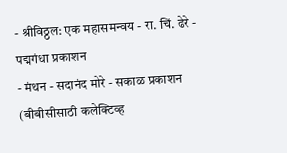- श्रीविठ्ठल: एक महासमन्वय - रा. चिं. ढेरे - पद्मगंधा प्रकाशन
- मंथन - सदानंद मोरे - सकाळ प्रकाशन
(बीबीसीसाठी कलेक्टिव्ह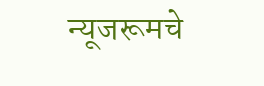न्यूजरूमचे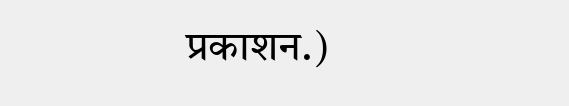प्रकाशन.)